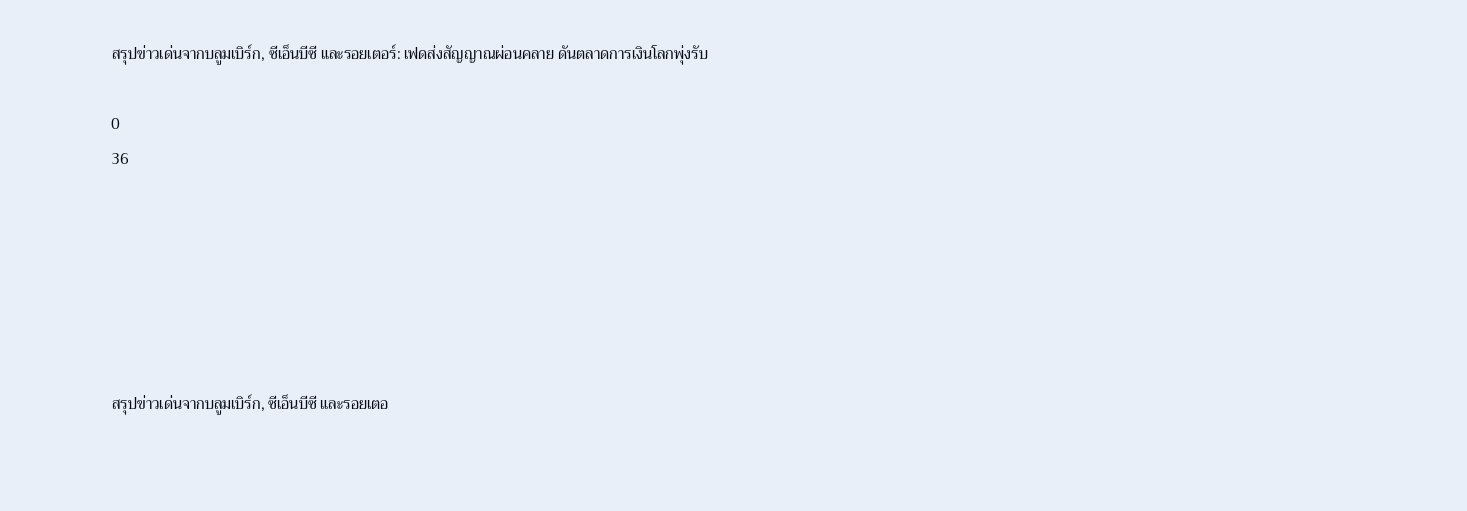สรุปข่าวเด่นจากบลูมเบิร์ก, ซีเอ็นบีซี และรอยเตอร์: เฟดส่งสัญญาณผ่อนคลาย ดันตลาดการเงินโลกพุ่งรับ

0
36






สรุปข่าวเด่นจากบลูมเบิร์ก, ซีเอ็นบีซี และรอยเตอ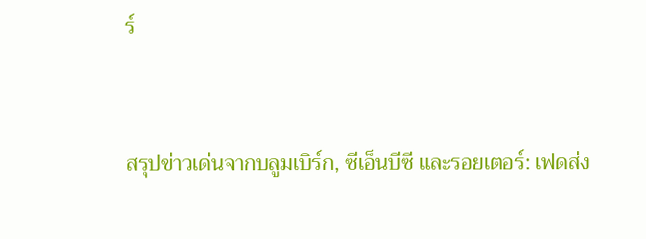ร์


สรุปข่าวเด่นจากบลูมเบิร์ก, ซีเอ็นบีซี และรอยเตอร์: เฟดส่ง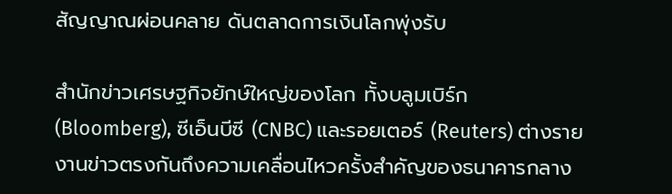สัญญาณผ่อนคลาย ดันตลาดการเงินโลกพุ่งรับ

สำนักข่าวเศรษฐกิจยักษ์ใหญ่ของโลก ทั้งบลูมเบิร์ก (Bloomberg), ซีเอ็นบีซี (CNBC) และรอยเตอร์ (Reuters) ต่างรายงานข่าวตรงกันถึงความเคลื่อนไหวครั้งสำคัญของธนาคารกลาง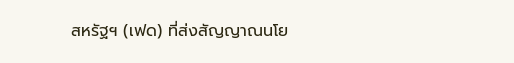สหรัฐฯ (เฟด) ที่ส่งสัญญาณนโย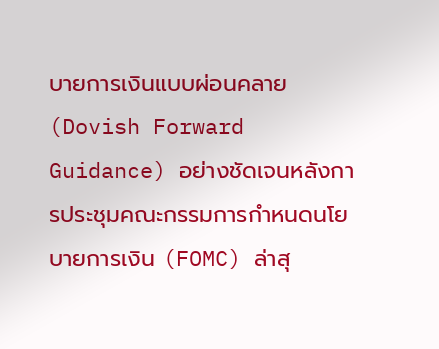บายการเงินแบบผ่อนคลาย (Dovish Forward Guidance) อย่างชัดเจนหลังการประชุมคณะกรรมการกำหนดนโยบายการเงิน (FOMC) ล่าสุ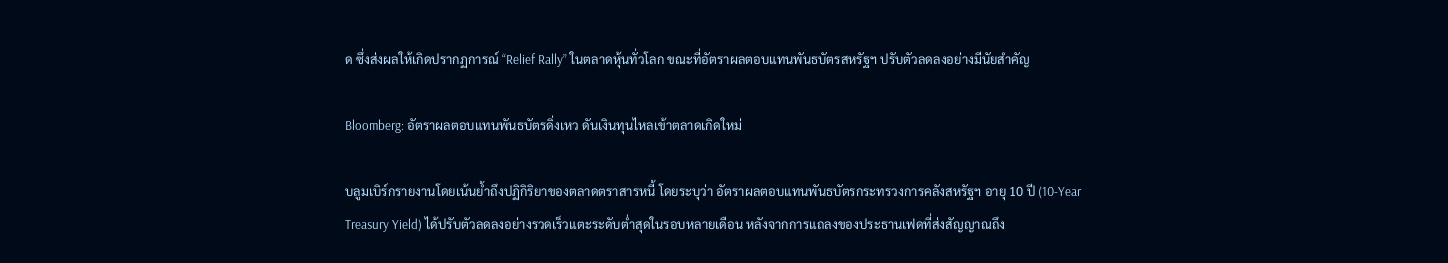ด ซึ่งส่งผลให้เกิดปรากฏการณ์ “Relief Rally” ในตลาดหุ้นทั่วโลก ขณะที่อัตราผลตอบแทนพันธบัตรสหรัฐฯ ปรับตัวลดลงอย่างมีนัยสำคัญ

Bloomberg: อัตราผลตอบแทนพันธบัตรดิ่งเหว ดันเงินทุนไหลเข้าตลาดเกิดใหม่

บลูมเบิร์กรายงานโดยเน้นย้ำถึงปฏิกิริยาของตลาดตราสารหนี้ โดยระบุว่า อัตราผลตอบแทนพันธบัตรกระทรวงการคลังสหรัฐฯ อายุ 10 ปี (10-Year Treasury Yield) ได้ปรับตัวลดลงอย่างรวดเร็วแตะระดับต่ำสุดในรอบหลายเดือน หลังจากการแถลงของประธานเฟดที่ส่งสัญญาณถึง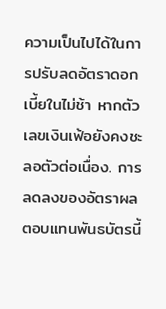ความเป็นไปได้ในการปรับลดอัตราดอกเบี้ยในไม่ช้า หากตัวเลขเงินเฟ้อยังคงชะลอตัวต่อเนื่อง. การลดลงของอัตราผลตอบแทนพันธบัตรนี้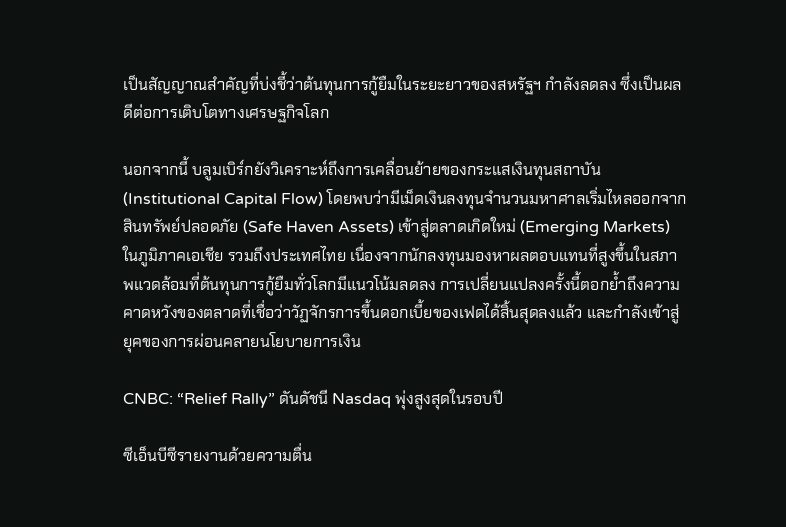เป็นสัญญาณสำคัญที่บ่งชี้ว่าต้นทุนการกู้ยืมในระยะยาวของสหรัฐฯ กำลังลดลง ซึ่งเป็นผลดีต่อการเติบโตทางเศรษฐกิจโลก

นอกจากนี้ บลูมเบิร์กยังวิเคราะห์ถึงการเคลื่อนย้ายของกระแสเงินทุนสถาบัน (Institutional Capital Flow) โดยพบว่ามีเม็ดเงินลงทุนจำนวนมหาศาลเริ่มไหลออกจากสินทรัพย์ปลอดภัย (Safe Haven Assets) เข้าสู่ตลาดเกิดใหม่ (Emerging Markets) ในภูมิภาคเอเชีย รวมถึงประเทศไทย เนื่องจากนักลงทุนมองหาผลตอบแทนที่สูงขึ้นในสภาพแวดล้อมที่ต้นทุนการกู้ยืมทั่วโลกมีแนวโน้มลดลง การเปลี่ยนแปลงครั้งนี้ตอกย้ำถึงความคาดหวังของตลาดที่เชื่อว่าวัฏจักรการขึ้นดอกเบี้ยของเฟดได้สิ้นสุดลงแล้ว และกำลังเข้าสู่ยุคของการผ่อนคลายนโยบายการเงิน

CNBC: “Relief Rally” ดันดัชนี Nasdaq พุ่งสูงสุดในรอบปี

ซีเอ็นบีซีรายงานด้วยความตื่น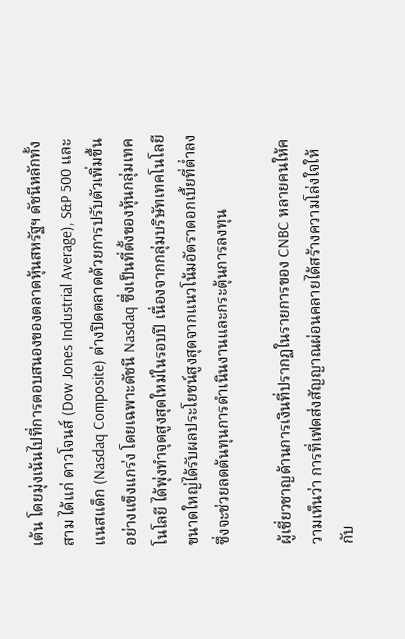เต้น โดยมุ่งเน้นไปที่การตอบสนองของตลาดหุ้นสหรัฐฯ ดัชนีหลักทั้งสาม ได้แก่ ดาวโจนส์ (Dow Jones Industrial Average), S&P 500 และแนสแด็ก (Nasdaq Composite) ต่างปิดตลาดด้วยการปรับตัวเพิ่มขึ้นอย่างแข็งแกร่ง โดยเฉพาะดัชนี Nasdaq ซึ่งเป็นที่ตั้งของหุ้นกลุ่มเทคโนโลยี ได้พุ่งทำจุดสูงสุดใหม่ในรอบปี เนื่องจากกลุ่มบริษัทเทคโนโลยีขนาดใหญ่ได้รับผลประโยชน์สูงสุดจากแนวโน้มอัตราดอกเบี้ยที่ต่ำลง ซึ่งจะช่วยลดต้นทุนการดำเนินงานและกระตุ้นการลงทุน

ผู้เชี่ยวชาญด้านการเงินที่ปรากฏในรายการของ CNBC หลายคนให้ความเห็นว่า การที่เฟดส่งสัญญาณผ่อนคลายได้สร้างความโล่งใจให้กับ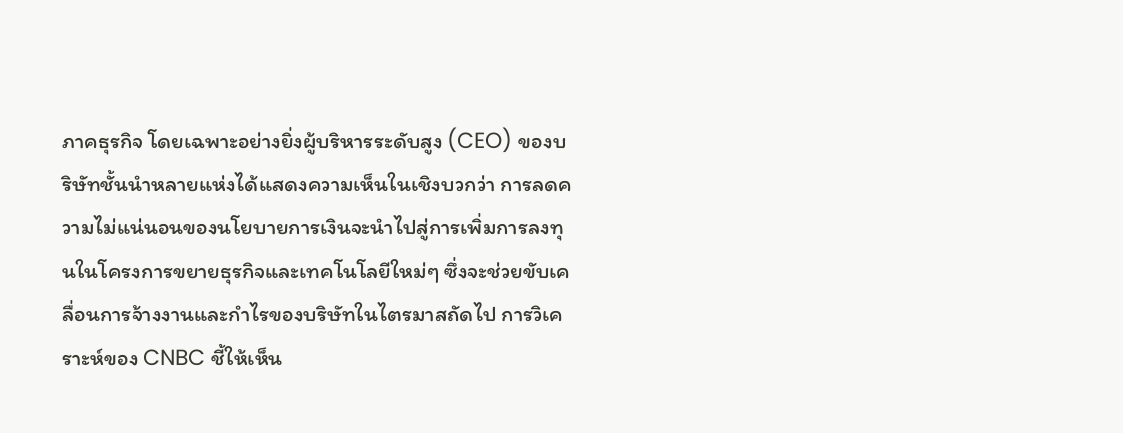ภาคธุรกิจ โดยเฉพาะอย่างยิ่งผู้บริหารระดับสูง (CEO) ของบริษัทชั้นนำหลายแห่งได้แสดงความเห็นในเชิงบวกว่า การลดความไม่แน่นอนของนโยบายการเงินจะนำไปสู่การเพิ่มการลงทุนในโครงการขยายธุรกิจและเทคโนโลยีใหม่ๆ ซึ่งจะช่วยขับเคลื่อนการจ้างงานและกำไรของบริษัทในไตรมาสถัดไป การวิเคราะห์ของ CNBC ชี้ให้เห็น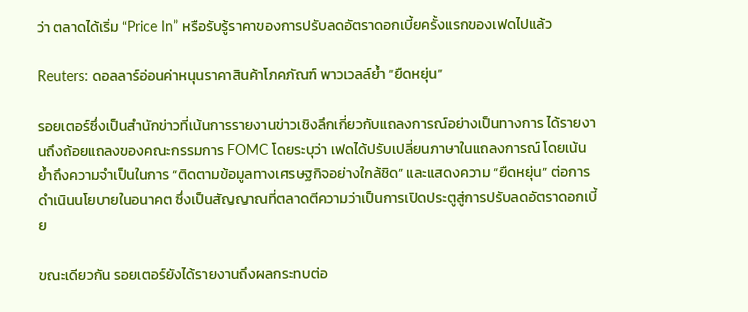ว่า ตลาดได้เริ่ม “Price In” หรือรับรู้ราคาของการปรับลดอัตราดอกเบี้ยครั้งแรกของเฟดไปแล้ว

Reuters: ดอลลาร์อ่อนค่าหนุนราคาสินค้าโภคภัณฑ์ พาวเวลล์ย้ำ “ยืดหยุ่น”

รอยเตอร์ซึ่งเป็นสำนักข่าวที่เน้นการรายงานข่าวเชิงลึกเกี่ยวกับแถลงการณ์อย่างเป็นทางการ ได้รายงานถึงถ้อยแถลงของคณะกรรมการ FOMC โดยระบุว่า เฟดได้ปรับเปลี่ยนภาษาในแถลงการณ์ โดยเน้นย้ำถึงความจำเป็นในการ “ติดตามข้อมูลทางเศรษฐกิจอย่างใกล้ชิด” และแสดงความ “ยืดหยุ่น” ต่อการดำเนินนโยบายในอนาคต ซึ่งเป็นสัญญาณที่ตลาดตีความว่าเป็นการเปิดประตูสู่การปรับลดอัตราดอกเบี้ย

ขณะเดียวกัน รอยเตอร์ยังได้รายงานถึงผลกระทบต่อ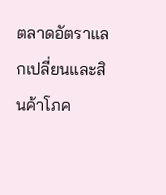ตลาดอัตราแลกเปลี่ยนและสินค้าโภค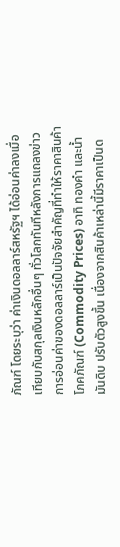ภัณฑ์ โดยระบุว่า ค่าเงินดอลลาร์สหรัฐฯ ได้อ่อนค่าลงเมื่อเทียบกับสกุลเงินหลักอื่นๆ ทั่วโลกทันทีหลังการแถลงข่าว การอ่อนค่าของดอลลาร์เป็นปัจจัยสำคัญที่ทำให้ราคาสินค้าโภคภัณฑ์ (Commodity Prices) อาทิ ทองคำ และน้ำมันดิบ ปรับตัวสูงขึ้น เนื่องจากสินค้าเหล่านี้มีราคาเป็นด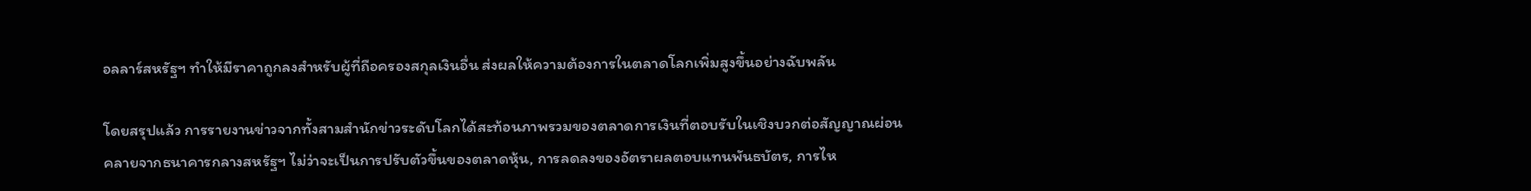อลลาร์สหรัฐฯ ทำให้มีราคาถูกลงสำหรับผู้ที่ถือครองสกุลเงินอื่น ส่งผลให้ความต้องการในตลาดโลกเพิ่มสูงขึ้นอย่างฉับพลัน

โดยสรุปแล้ว การรายงานข่าวจากทั้งสามสำนักข่าวระดับโลกได้สะท้อนภาพรวมของตลาดการเงินที่ตอบรับในเชิงบวกต่อสัญญาณผ่อนคลายจากธนาคารกลางสหรัฐฯ ไม่ว่าจะเป็นการปรับตัวขึ้นของตลาดหุ้น, การลดลงของอัตราผลตอบแทนพันธบัตร, การไห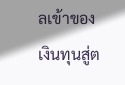ลเข้าของเงินทุนสู่ต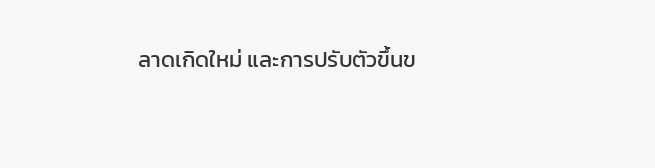ลาดเกิดใหม่ และการปรับตัวขึ้นข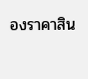องราคาสิน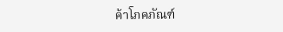ค้าโภคภัณฑ์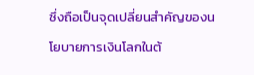ซึ่งถือเป็นจุดเปลี่ยนสำคัญของนโยบายการเงินโลกในต้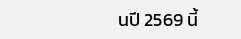นปี 2569 นี้